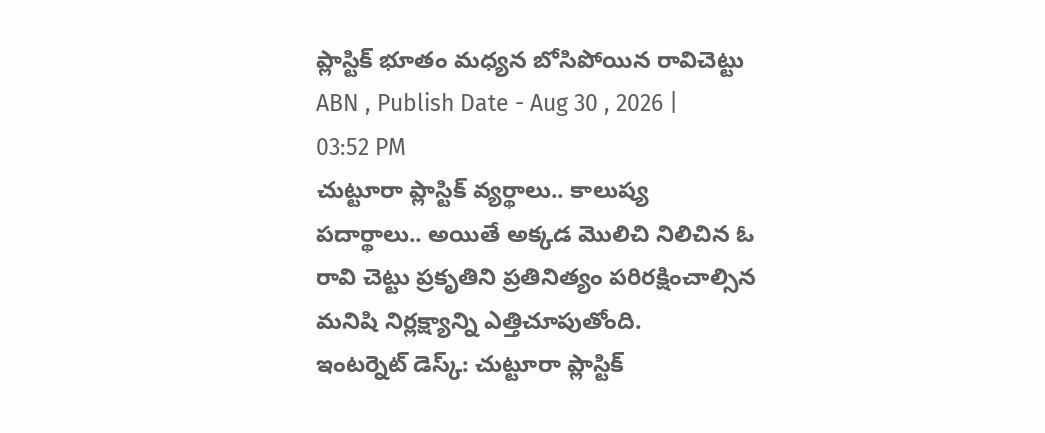ప్లాస్టిక్ భూతం మధ్యన బోసిపోయిన రావిచెట్టు
ABN , Publish Date - Aug 30 , 2026 | 03:52 PM
చుట్టూరా ప్లాస్టిక్ వ్యర్థాలు.. కాలుష్య పదార్థాలు.. అయితే అక్కడ మొలిచి నిలిచిన ఓ రావి చెట్టు ప్రకృతిని ప్రతినిత్యం పరిరక్షించాల్సిన మనిషి నిర్లక్ష్యాన్ని ఎత్తిచూపుతోంది.
ఇంటర్నెట్ డెస్క్: చుట్టూరా ప్లాస్టిక్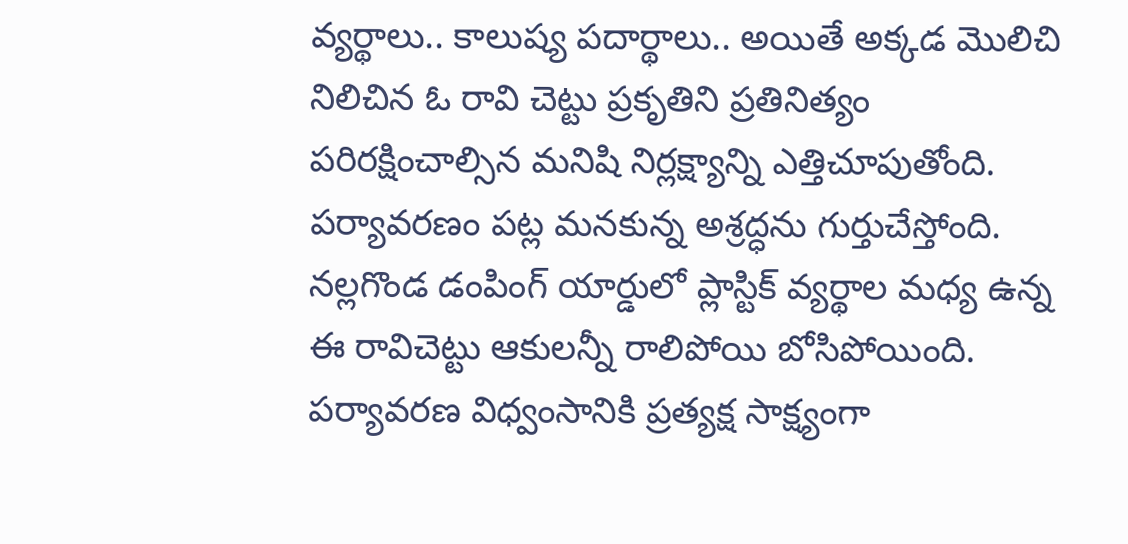వ్యర్థాలు.. కాలుష్య పదార్థాలు.. అయితే అక్కడ మొలిచి నిలిచిన ఓ రావి చెట్టు ప్రకృతిని ప్రతినిత్యం పరిరక్షించాల్సిన మనిషి నిర్లక్ష్యాన్ని ఎత్తిచూపుతోంది. పర్యావరణం పట్ల మనకున్న అశ్రద్ధను గుర్తుచేస్తోంది. నల్లగొండ డంపింగ్ యార్డులో ప్లాస్టిక్ వ్యర్థాల మధ్య ఉన్న ఈ రావిచెట్టు ఆకులన్నీ రాలిపోయి బోసిపోయింది. పర్యావరణ విధ్వంసానికి ప్రత్యక్ష సాక్ష్యంగా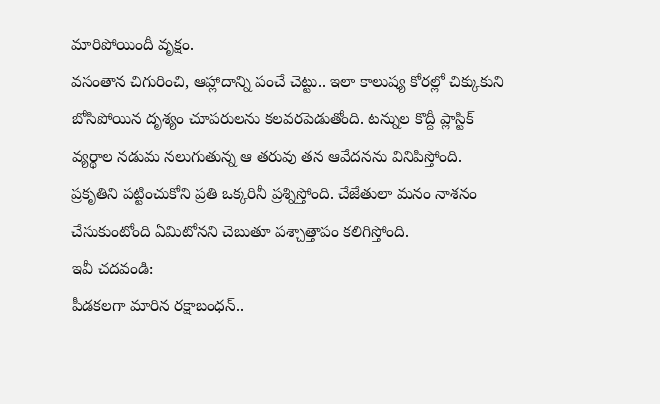మారిపోయిందీ వృక్షం.
వసంతాన చిగురించి, ఆహ్లాదాన్ని పంచే చెట్టు.. ఇలా కాలుష్య కోరల్లో చిక్కుకుని బోసిపోయిన దృశ్యం చూపరులను కలవరపెడుతోంది. టన్నుల కొద్దీ ప్లాస్టిక్ వ్యర్థాల నడుమ నలుగుతున్న ఆ తరువు తన ఆవేదనను వినిపిస్తోంది. ప్రకృతిని పట్టించుకోని ప్రతి ఒక్కరినీ ప్రశ్నిస్తోంది. చేజేతులా మనం నాశనం చేసుకుంటోంది ఏమిటోనని చెబుతూ పశ్చాత్తాపం కలిగిస్తోంది.
ఇవీ చదవండి:
పీడకలగా మారిన రక్షాబంధన్..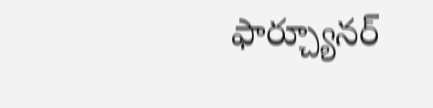ఫార్చ్యూనర్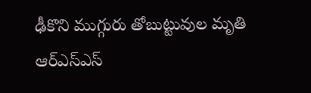ఢీకొని ముగ్గురు తోబుట్టువుల మృతి
ఆర్ఎస్ఎస్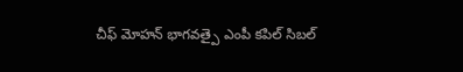చీఫ్ మోహన్ భాగవత్పై ఎంపీ కపిల్ సిబల్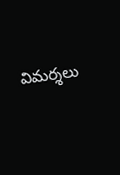విమర్శలు